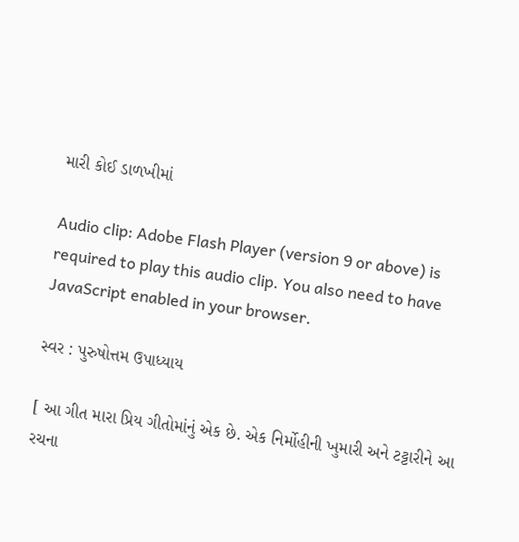મારી કોઈ ડાળખીમાં

Audio clip: Adobe Flash Player (version 9 or above) is required to play this audio clip. You also need to have JavaScript enabled in your browser.

સ્વર : પુરુષોત્તમ ઉપાધ્યાય

[ આ ગીત મારા પ્રિય ગીતોમાંનું એક છે. એક નિર્મોહીની ખુમારી અને ટટ્ટારીને આ રચના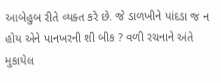આબેહુબ રીતે વ્યક્ત કરે છે. જે ડાળખીને પાંદડા જ ન હોય એને પાનખરની શી બીક ? વળી રચનાને અંતે મુકાયેલ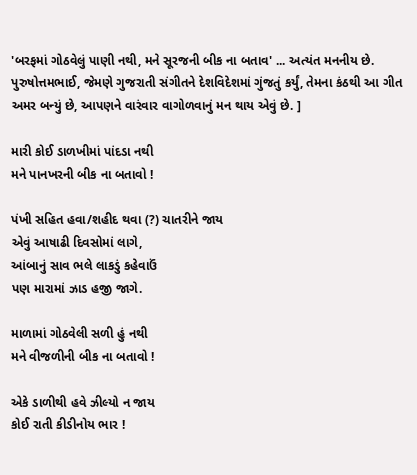'બરફમાં ગોઠવેલું પાણી નથી, મને સૂરજની બીક ના બતાવ' ... અત્યંત મનનીય છે. પુરુષોત્તમભાઈ, જેમણે ગુજરાતી સંગીતને દેશવિદેશમાં ગુંજતું કર્યું, તેમના કંઠથી આ ગીત અમર બન્યું છે, આપણને વારંવાર વાગોળવાનું મન થાય એવું છે. ]

મારી કોઈ ડાળખીમાં પાંદડા નથી
મને પાનખરની બીક ના બતાવો !

પંખી સહિત હવા/શહીદ થવા (?) ચાતરીને જાય
એવું આષાઢી દિવસોમાં લાગે,
આંબાનું સાવ ભલે લાકડું કહેવાઉં
પણ મારામાં ઝાડ હજી જાગે.

માળામાં ગોઠવેલી સળી હું નથી
મને વીજળીની બીક ના બતાવો !

એકે ડાળીથી હવે ઝીલ્યો ન જાય
કોઈ રાતી કીડીનોય ભાર !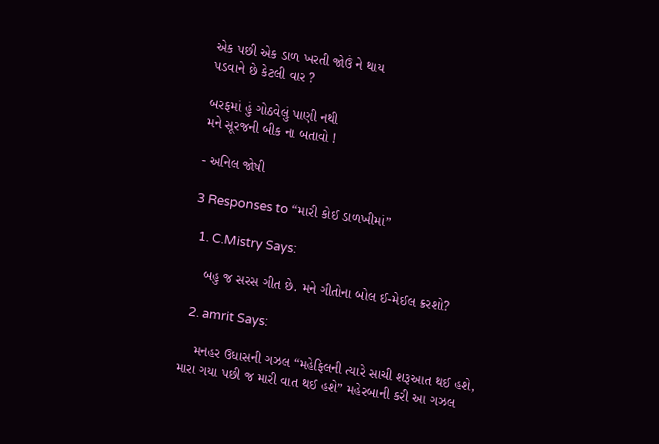એક પછી એક ડાળ ખરતી જોઉં ને થાય
પડવાને છે કેટલી વાર ?

બરફમાં હું ગોઠવેલું પાણી નથી
મને સૂરજની બીક ના બતાવો !

- અનિલ જોષી

3 Responses to “મારી કોઈ ડાળખીમાં”

  1. C.Mistry Says:

    બહુ જ સરસ ગીત છે. મને ગીતોના બોલ ઈ-મેઈલ ક્રરશો?

  2. amrit Says:

    મનહર ઉધાસની ગઝલ “મહેફિલની ત્યારે સાચી શરૂઆત થઈ હશે, મારા ગયા પછી જ મારી વાત થઈ હશે” મહેરબાની કરી આ ગઝલ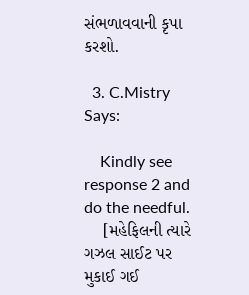સંભળાવવાની કૃપા કરશો.

  3. C.Mistry Says:

    Kindly see response 2 and do the needful.
    [મહેફિલની ત્યારે ગઝલ સાઈટ પર મુકાઈ ગઈ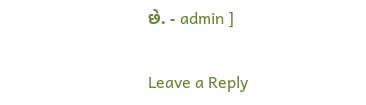છે. - admin ]

Leave a Reply